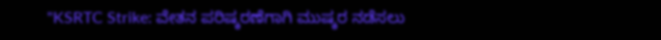"KSRTC Strike: ವೇತನ ಪರಿಷ್ಕರಣೆಗಾಗಿ ಮುಷ್ಕರ ನಡೆಸಲು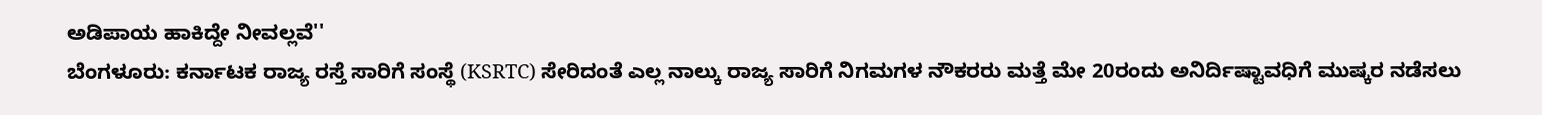ಅಡಿಪಾಯ ಹಾಕಿದ್ದೇ ನೀವಲ್ಲವೆ''
ಬೆಂಗಳೂರು: ಕರ್ನಾಟಕ ರಾಜ್ಯ ರಸ್ತೆ ಸಾರಿಗೆ ಸಂಸ್ಥೆ (KSRTC) ಸೇರಿದಂತೆ ಎಲ್ಲ ನಾಲ್ಕು ರಾಜ್ಯ ಸಾರಿಗೆ ನಿಗಮಗಳ ನೌಕರರು ಮತ್ತೆ ಮೇ 20ರಂದು ಅನಿರ್ದಿಷ್ಟಾವಧಿಗೆ ಮುಷ್ಕರ ನಡೆಸಲು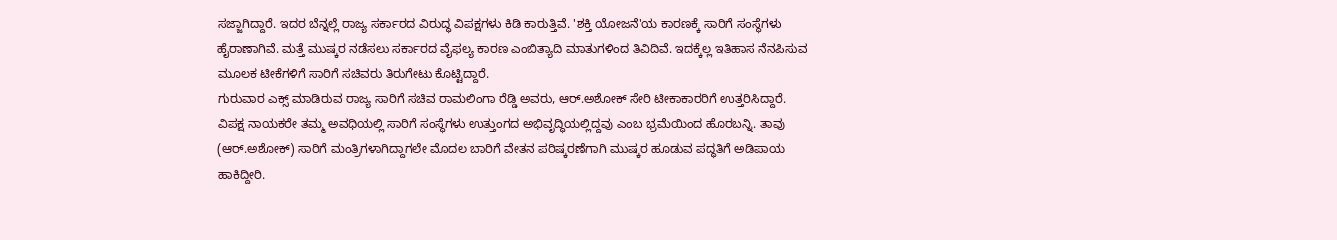ಸಜ್ಜಾಗಿದ್ದಾರೆ. ಇದರ ಬೆನ್ನಲ್ಲೆ ರಾಜ್ಯ ಸರ್ಕಾರದ ವಿರುದ್ಧ ವಿಪಕ್ಷಗಳು ಕಿಡಿ ಕಾರುತ್ತಿವೆ. 'ಶಕ್ತಿ ಯೋಜನೆ'ಯ ಕಾರಣಕ್ಕೆ ಸಾರಿಗೆ ಸಂಸ್ಥೆಗಳು ಹೈರಾಣಾಗಿವೆ. ಮತ್ತೆ ಮುಷ್ಕರ ನಡೆಸಲು ಸರ್ಕಾರದ ವೈಫಲ್ಯ ಕಾರಣ ಎಂಬಿತ್ಯಾದಿ ಮಾತುಗಳಿಂದ ತಿವಿದಿವೆ. ಇದಕ್ಕೆಲ್ಲ ಇತಿಹಾಸ ನೆನಪಿಸುವ ಮೂಲಕ ಟೀಕೆಗಳಿಗೆ ಸಾರಿಗೆ ಸಚಿವರು ತಿರುಗೇಟು ಕೊಟ್ಟಿದ್ದಾರೆ.
ಗುರುವಾರ ಎಕ್ಸ್ ಮಾಡಿರುವ ರಾಜ್ಯ ಸಾರಿಗೆ ಸಚಿವ ರಾಮಲಿಂಗಾ ರೆಡ್ಡಿ ಅವರು, ಆರ್.ಅಶೋಕ್ ಸೇರಿ ಟೀಕಾಕಾರರಿಗೆ ಉತ್ತರಿಸಿದ್ದಾರೆ. ವಿಪಕ್ಷ ನಾಯಕರೇ ತಮ್ಮ ಅವಧಿಯಲ್ಲಿ ಸಾರಿಗೆ ಸಂಸ್ಥೆಗಳು ಉತ್ತುಂಗದ ಅಭಿವೃದ್ಧಿಯಲ್ಲಿದ್ದವು ಎಂಬ ಭ್ರಮೆಯಿಂದ ಹೊರಬನ್ನಿ. ತಾವು (ಆರ್.ಅಶೋಕ್) ಸಾರಿಗೆ ಮಂತ್ರಿಗಳಾಗಿದ್ದಾಗಲೇ ಮೊದಲ ಬಾರಿಗೆ ವೇತನ ಪರಿಷ್ಕರಣೆಗಾಗಿ ಮುಷ್ಕರ ಹೂಡುವ ಪದ್ಧತಿಗೆ ಅಡಿಪಾಯ ಹಾಕಿದ್ದೀರಿ.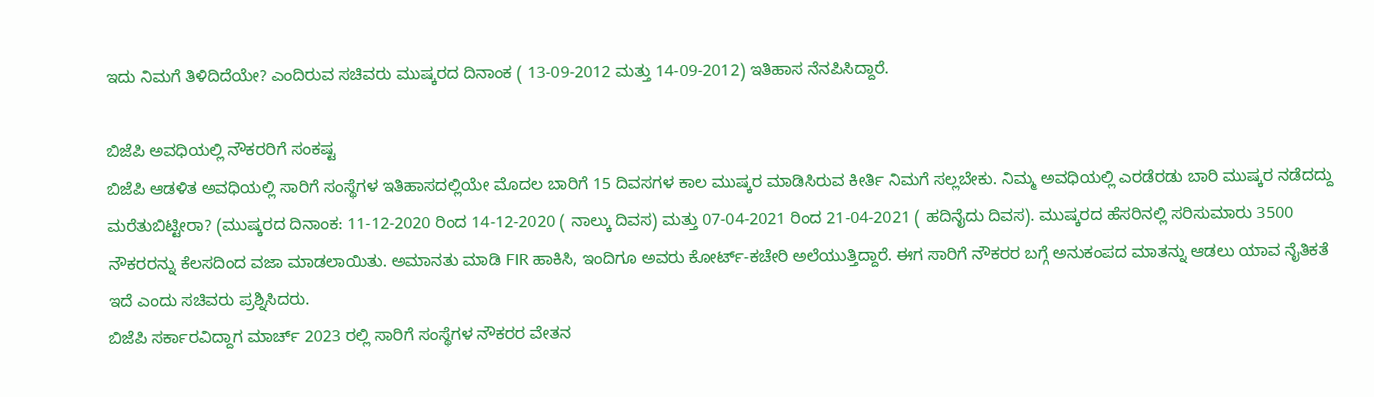ಇದು ನಿಮಗೆ ತಿಳಿದಿದೆಯೇ? ಎಂದಿರುವ ಸಚಿವರು ಮುಷ್ಕರದ ದಿನಾಂಕ ( 13-09-2012 ಮತ್ತು 14-09-2012) ಇತಿಹಾಸ ನೆನಪಿಸಿದ್ದಾರೆ.

ಬಿಜೆಪಿ ಅವಧಿಯಲ್ಲಿ ನೌಕರರಿಗೆ ಸಂಕಷ್ಟ
ಬಿಜೆಪಿ ಆಡಳಿತ ಅವಧಿಯಲ್ಲಿ ಸಾರಿಗೆ ಸಂಸ್ಥೆಗಳ ಇತಿಹಾಸದಲ್ಲಿಯೇ ಮೊದಲ ಬಾರಿಗೆ 15 ದಿವಸಗಳ ಕಾಲ ಮುಷ್ಕರ ಮಾಡಿಸಿರುವ ಕೀರ್ತಿ ನಿಮಗೆ ಸಲ್ಲಬೇಕು. ನಿಮ್ಮ ಅವಧಿಯಲ್ಲಿ ಎರಡೆರಡು ಬಾರಿ ಮುಷ್ಕರ ನಡೆದದ್ದು ಮರೆತುಬಿಟ್ಟೀರಾ? (ಮುಷ್ಕರದ ದಿನಾಂಕ: 11-12-2020 ರಿಂದ 14-12-2020 ( ನಾಲ್ಕು ದಿವಸ) ಮತ್ತು 07-04-2021 ರಿಂದ 21-04-2021 ( ಹದಿನೈದು ದಿವಸ). ಮುಷ್ಕರದ ಹೆಸರಿನಲ್ಲಿ ಸರಿಸುಮಾರು 3500 ನೌಕರರನ್ನು ಕೆಲಸದಿಂದ ವಜಾ ಮಾಡಲಾಯಿತು. ಅಮಾನತು ಮಾಡಿ FIR ಹಾಕಿಸಿ, ಇಂದಿಗೂ ಅವರು ಕೋರ್ಟ್-ಕಚೇರಿ ಅಲೆಯುತ್ತಿದ್ದಾರೆ. ಈಗ ಸಾರಿಗೆ ನೌಕರರ ಬಗ್ಗೆ ಅನುಕಂಪದ ಮಾತನ್ನು ಆಡಲು ಯಾವ ನೈತಿಕತೆ ಇದೆ ಎಂದು ಸಚಿವರು ಪ್ರಶ್ನಿಸಿದರು.
ಬಿಜೆಪಿ ಸರ್ಕಾರವಿದ್ದಾಗ ಮಾರ್ಚ್ 2023 ರಲ್ಲಿ ಸಾರಿಗೆ ಸಂಸ್ಥೆಗಳ ನೌಕರರ ವೇತನ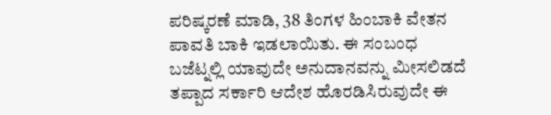ಪರಿಷ್ಕರಣೆ ಮಾಡಿ, 38 ತಿಂಗಳ ಹಿಂಬಾಕಿ ವೇತನ ಪಾವತಿ ಬಾಕಿ ಇಡಲಾಯಿತು. ಈ ಸಂಬಂಧ ಬಜೆಟ್ನಲ್ಲಿ ಯಾವುದೇ ಅನುದಾನವನ್ನು ಮೀಸಲಿಡದೆ ತಪ್ಪಾದ ಸರ್ಕಾರಿ ಆದೇಶ ಹೊರಡಿಸಿರುವುದೇ ಈ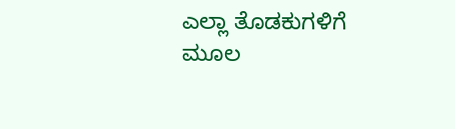ಎಲ್ಲಾ ತೊಡಕುಗಳಿಗೆ ಮೂಲ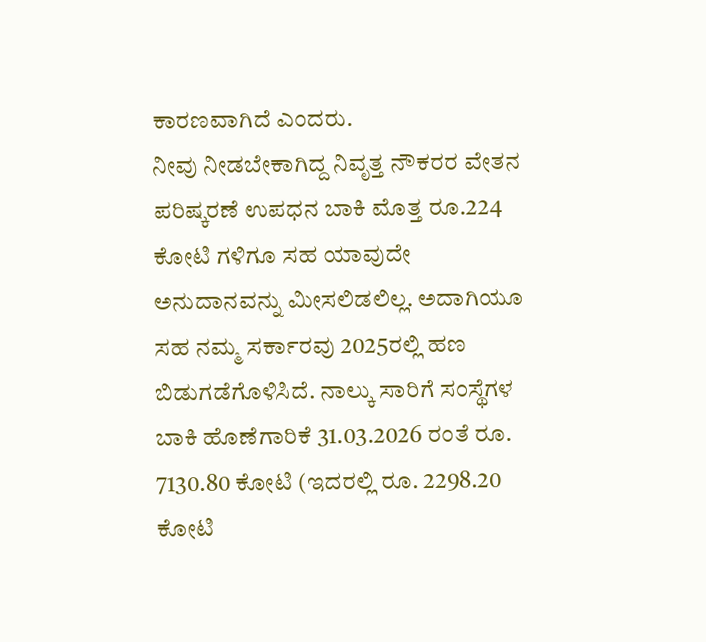ಕಾರಣವಾಗಿದೆ ಎಂದರು.
ನೀವು ನೀಡಬೇಕಾಗಿದ್ದ ನಿವೃತ್ತ ನೌಕರರ ವೇತನ ಪರಿಷ್ಕರಣೆ ಉಪಧನ ಬಾಕಿ ಮೊತ್ತ ರೂ.224 ಕೋಟಿ ಗಳಿಗೂ ಸಹ ಯಾವುದೇ ಅನುದಾನವನ್ನು ಮೀಸಲಿಡಲಿಲ್ಲ. ಅದಾಗಿಯೂ ಸಹ ನಮ್ಮ ಸರ್ಕಾರವು 2025ರಲ್ಲಿ ಹಣ ಬಿಡುಗಡೆಗೊಳಿಸಿದೆ. ನಾಲ್ಕು ಸಾರಿಗೆ ಸಂಸ್ಥೆಗಳ ಬಾಕಿ ಹೊಣೆಗಾರಿಕೆ 31.03.2026 ರಂತೆ ರೂ. 7130.80 ಕೋಟಿ (ಇದರಲ್ಲಿ ರೂ. 2298.20 ಕೋಟಿ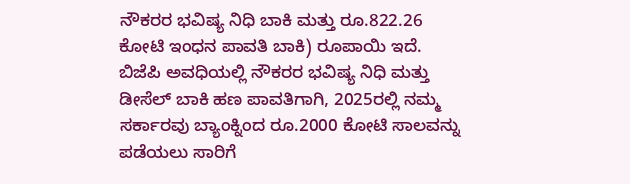ನೌಕರರ ಭವಿಷ್ಯ ನಿಧಿ ಬಾಕಿ ಮತ್ತು ರೂ.822.26 ಕೋಟಿ ಇಂಧನ ಪಾವತಿ ಬಾಕಿ) ರೂಪಾಯಿ ಇದೆ.
ಬಿಜೆಪಿ ಅವಧಿಯಲ್ಲಿ ನೌಕರರ ಭವಿಷ್ಯ ನಿಧಿ ಮತ್ತು ಡೀಸೆಲ್ ಬಾಕಿ ಹಣ ಪಾವತಿಗಾಗಿ, 2025ರಲ್ಲಿ ನಮ್ಮ ಸರ್ಕಾರವು ಬ್ಯಾಂಕ್ನಿಂದ ರೂ.2000 ಕೋಟಿ ಸಾಲವನ್ನು ಪಡೆಯಲು ಸಾರಿಗೆ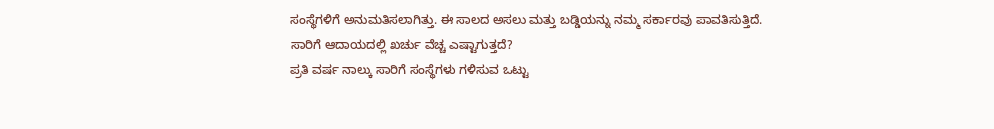ಸಂಸ್ಥೆಗಳಿಗೆ ಅನುಮತಿಸಲಾಗಿತ್ತು. ಈ ಸಾಲದ ಅಸಲು ಮತ್ತು ಬಡ್ಡಿಯನ್ನು ನಮ್ಮ ಸರ್ಕಾರವು ಪಾವತಿಸುತ್ತಿದೆ.
ಸಾರಿಗೆ ಆದಾಯದಲ್ಲಿ ಖರ್ಚು ವೆಚ್ಚ ಎಷ್ಟಾಗುತ್ತದೆ?
ಪ್ರತಿ ವರ್ಷ ನಾಲ್ಕು ಸಾರಿಗೆ ಸಂಸ್ಥೆಗಳು ಗಳಿಸುವ ಒಟ್ಟು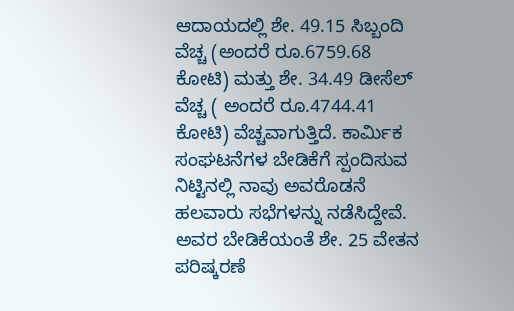ಆದಾಯದಲ್ಲಿ ಶೇ. 49.15 ಸಿಬ್ಬಂದಿ ವೆಚ್ಚ (ಅಂದರೆ ರೂ.6759.68 ಕೋಟಿ) ಮತ್ತು ಶೇ. 34.49 ಡೀಸೆಲ್ ವೆಚ್ಚ ( ಅಂದರೆ ರೂ.4744.41 ಕೋಟಿ) ವೆಚ್ಚವಾಗುತ್ತಿದೆ. ಕಾರ್ಮಿಕ ಸಂಘಟನೆಗಳ ಬೇಡಿಕೆಗೆ ಸ್ಪಂದಿಸುವ ನಿಟ್ಟಿನಲ್ಲಿ ನಾವು ಅವರೊಡನೆ ಹಲವಾರು ಸಭೆಗಳನ್ನು ನಡೆಸಿದ್ದೇವೆ. ಅವರ ಬೇಡಿಕೆಯಂತೆ ಶೇ. 25 ವೇತನ ಪರಿಷ್ಕರಣೆ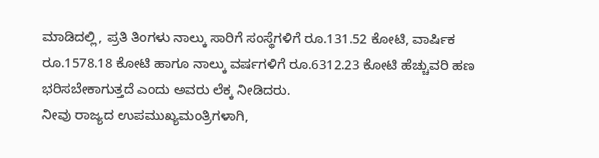ಮಾಡಿದಲ್ಲಿ, ಪ್ರತಿ ತಿಂಗಳು ನಾಲ್ಕು ಸಾರಿಗೆ ಸಂಸ್ಥೆಗಳಿಗೆ ರೂ.131.52 ಕೋಟಿ, ವಾರ್ಷಿಕ ರೂ.1578.18 ಕೋಟಿ ಹಾಗೂ ನಾಲ್ಕು ವರ್ಷಗಳಿಗೆ ರೂ.6312.23 ಕೋಟಿ ಹೆಚ್ಚುವರಿ ಹಣ ಭರಿಸಬೇಕಾಗುತ್ತದೆ ಎಂದು ಅವರು ಲೆಕ್ಕ ನೀಡಿದರು.
ನೀವು ರಾಜ್ಯದ ಉಪಮುಖ್ಯಮಂತ್ರಿಗಳಾಗಿ,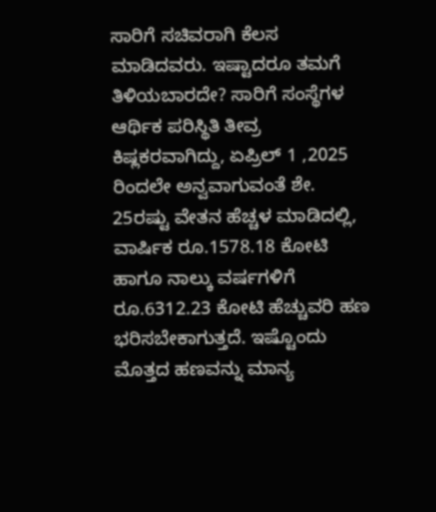ಸಾರಿಗೆ ಸಚಿವರಾಗಿ ಕೆಲಸ ಮಾಡಿದವರು. ಇಷ್ಟಾದರೂ ತಮಗೆ ತಿಳಿಯಬಾರದೇ? ಸಾರಿಗೆ ಸಂಸ್ಥೆಗಳ ಆರ್ಥಿಕ ಪರಿಸ್ಥಿತಿ ತೀವ್ರ ಕಿಷ್ಲಕರವಾಗಿದ್ದು, ಏಪ್ರಿಲ್ 1 ,2025 ರಿಂದಲೇ ಅನ್ವವಾಗುವಂತೆ ಶೇ. 25ರಷ್ಟು ವೇತನ ಹೆಚ್ಚಳ ಮಾಡಿದಲ್ಲಿ, ವಾರ್ಷಿಕ ರೂ.1578.18 ಕೋಟಿ ಹಾಗೂ ನಾಲ್ಕು ವರ್ಷಗಳಿಗೆ ರೂ.6312.23 ಕೋಟಿ ಹೆಚ್ಚುವರಿ ಹಣ ಭರಿಸಬೇಕಾಗುತ್ತದೆ. ಇಷ್ಟೊಂದು ಮೊತ್ತದ ಹಣವನ್ನು ಮಾನ್ಯ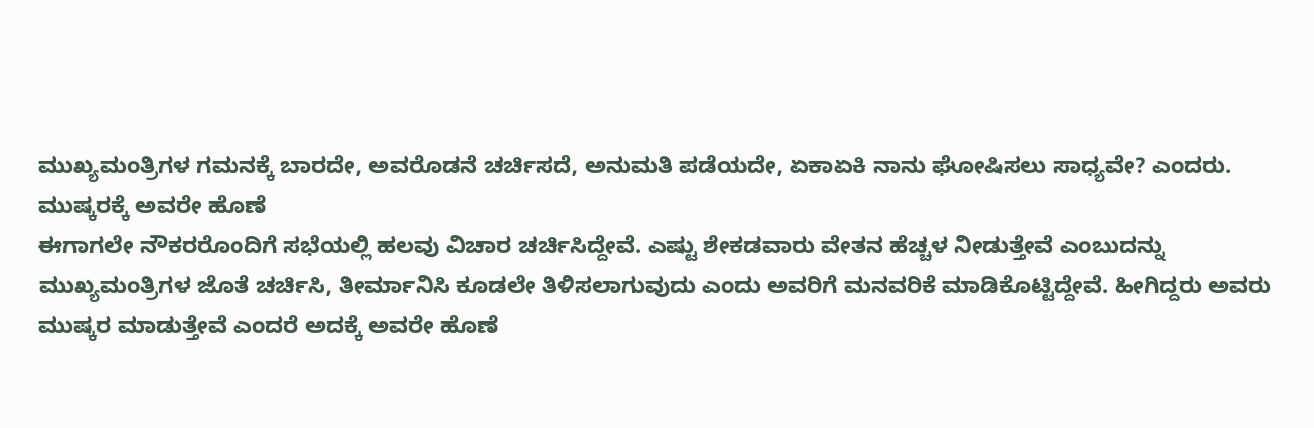ಮುಖ್ಯಮಂತ್ರಿಗಳ ಗಮನಕ್ಕೆ ಬಾರದೇ, ಅವರೊಡನೆ ಚರ್ಚಿಸದೆ, ಅನುಮತಿ ಪಡೆಯದೇ, ಏಕಾಏಕಿ ನಾನು ಘೋಷಿಸಲು ಸಾಧ್ಯವೇ? ಎಂದರು.
ಮುಷ್ಕರಕ್ಕೆ ಅವರೇ ಹೊಣೆ
ಈಗಾಗಲೇ ನೌಕರರೊಂದಿಗೆ ಸಭೆಯಲ್ಲಿ ಹಲವು ವಿಚಾರ ಚರ್ಚಿಸಿದ್ದೇವೆ. ಎಷ್ಟು ಶೇಕಡವಾರು ವೇತನ ಹೆಚ್ಚಳ ನೀಡುತ್ತೇವೆ ಎಂಬುದನ್ನು ಮುಖ್ಯಮಂತ್ರಿಗಳ ಜೊತೆ ಚರ್ಚಿಸಿ, ತೀರ್ಮಾನಿಸಿ ಕೂಡಲೇ ತಿಳಿಸಲಾಗುವುದು ಎಂದು ಅವರಿಗೆ ಮನವರಿಕೆ ಮಾಡಿಕೊಟ್ಟಿದ್ದೇವೆ. ಹೀಗಿದ್ದರು ಅವರು ಮುಷ್ಕರ ಮಾಡುತ್ತೇವೆ ಎಂದರೆ ಅದಕ್ಕೆ ಅವರೇ ಹೊಣೆ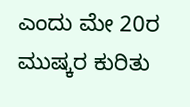ಎಂದು ಮೇ 20ರ ಮುಷ್ಕರ ಕುರಿತು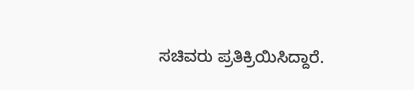ಸಚಿವರು ಪ್ರತಿಕ್ರಿಯಿಸಿದ್ದಾರೆ.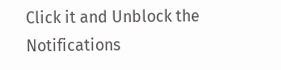Click it and Unblock the Notifications